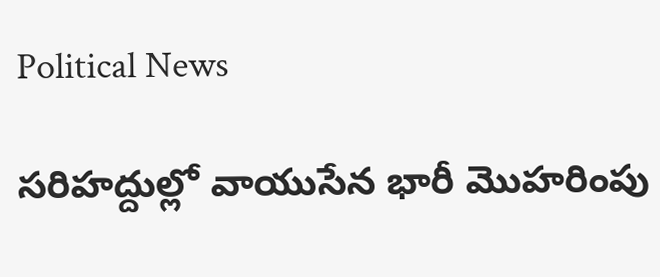Political News

సరిహద్దుల్లో వాయుసేన భారీ మొహరింపు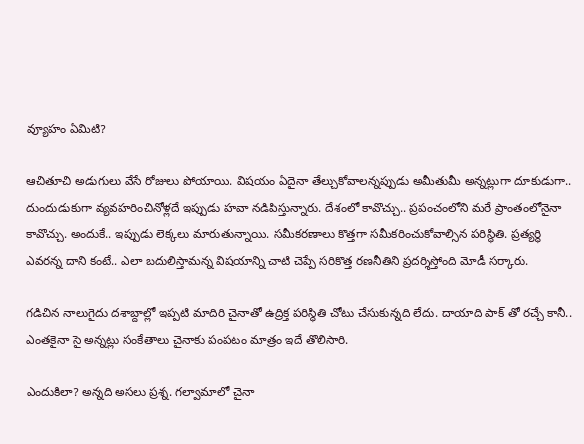వ్యూహం ఏమిటి?

ఆచితూచి అడుగులు వేసే రోజులు పోయాయి. విషయం ఏదైనా తేల్చుకోవాలన్నప్పుడు అమీతుమీ అన్నట్లుగా దూకుడుగా.. దుందుడుకుగా వ్యవహరించినోళ్లదే ఇప్పుడు హవా నడిపిస్తున్నారు. దేశంలో కావొచ్చు.. ప్రపంచంలోని మరే ప్రాంతంలోనైనా కావొచ్చు. అందుకే.. ఇప్పుడు లెక్కలు మారుతున్నాయి. సమీకరణాలు కొత్తగా సమీకరించుకోవాల్సిన పరిస్థితి. ప్రత్యర్థి ఎవరన్న దాని కంటే.. ఎలా బదులిస్తామన్న విషయాన్ని చాటి చెప్పే సరికొత్త రణనీతిని ప్రదర్శిస్తోంది మోడీ సర్కారు.

గడిచిన నాలుగైదు దశాబ్దాల్లో ఇప్పటి మాదిరి చైనాతో ఉద్రిక్త పరిస్థితి చోటు చేసుకున్నది లేదు. దాయాది పాక్ తో రచ్చే కానీ.. ఎంతకైనా సై అన్నట్లు సంకేతాలు చైనాకు పంపటం మాత్రం ఇదే తొలిసారి.

ఎందుకిలా? అన్నది అసలు ప్రశ్న. గల్వామాలో చైనా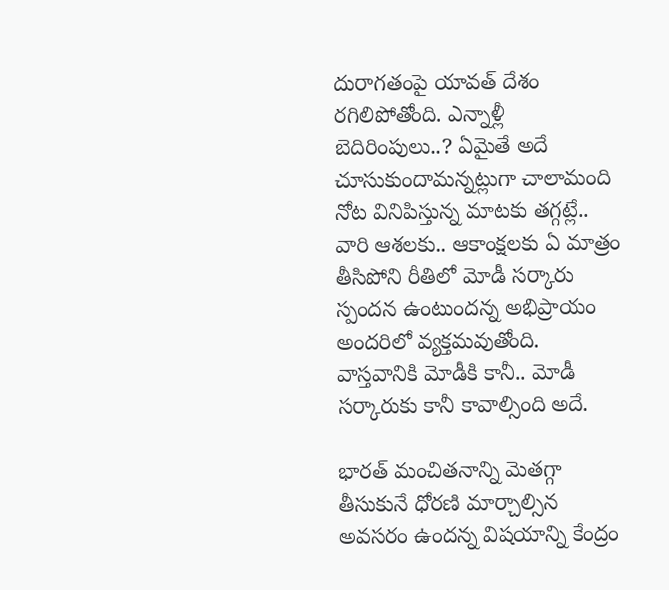దురాగతంపై యావత్ దేశం రగిలిపోతోంది. ఎన్నాళ్లీ బెదిరింపులు..? ఏమైతే అదే చూసుకుందామన్నట్లుగా చాలామంది నోట వినిపిస్తున్న మాటకు తగ్గట్లే.. వారి ఆశలకు.. ఆకాంక్షలకు ఏ మాత్రం తీసిపోని రీతిలో మోడీ సర్కారు స్పందన ఉంటుందన్న అభిప్రాయం అందరిలో వ్యక్తమవుతోంది. వాస్తవానికి మోడీకి కానీ.. మోడీ సర్కారుకు కానీ కావాల్సింది అదే.

భారత్ మంచితనాన్ని మెతగ్గా తీసుకునే ధోరణి మార్చాల్సిన అవసరం ఉందన్న విషయాన్ని కేంద్రం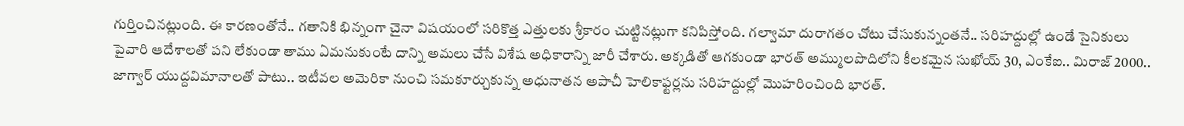గుర్తించినట్లుంది. ఈ కారణంతోనే.. గతానికి భిన్నంగా చైనా విషయంలో సరికొత్త ఎత్తులకు శ్రీకారం చుట్టినట్లుగా కనిపిస్తోంది. గల్వామా దురాగతం చోటు చేసుకున్నంతనే.. సరిహద్దుల్లో ఉండే సైనికులు పైవారి ఆదేశాలతో పని లేకుండా తాము ఏమనుకుంటే దాన్ని అమలు చేసే విశేష అధికారాన్ని జారీ చేశారు. అక్కడితో ఆగకుండా భారత్ అమ్ములపొదిలోని కీలకమైన సుఖోయ్ 30, ఎంకేఐ.. మిరాజ్ 2000.. జాగ్వార్ యుద్దవిమానాలతో పాటు.. ఇటీవల అమెరికా నుంచి సమకూర్చుకున్న అధునాతన అపాచీ హెలికాఫ్టర్లను సరిహద్దుల్లో మొహరించింది భారత్.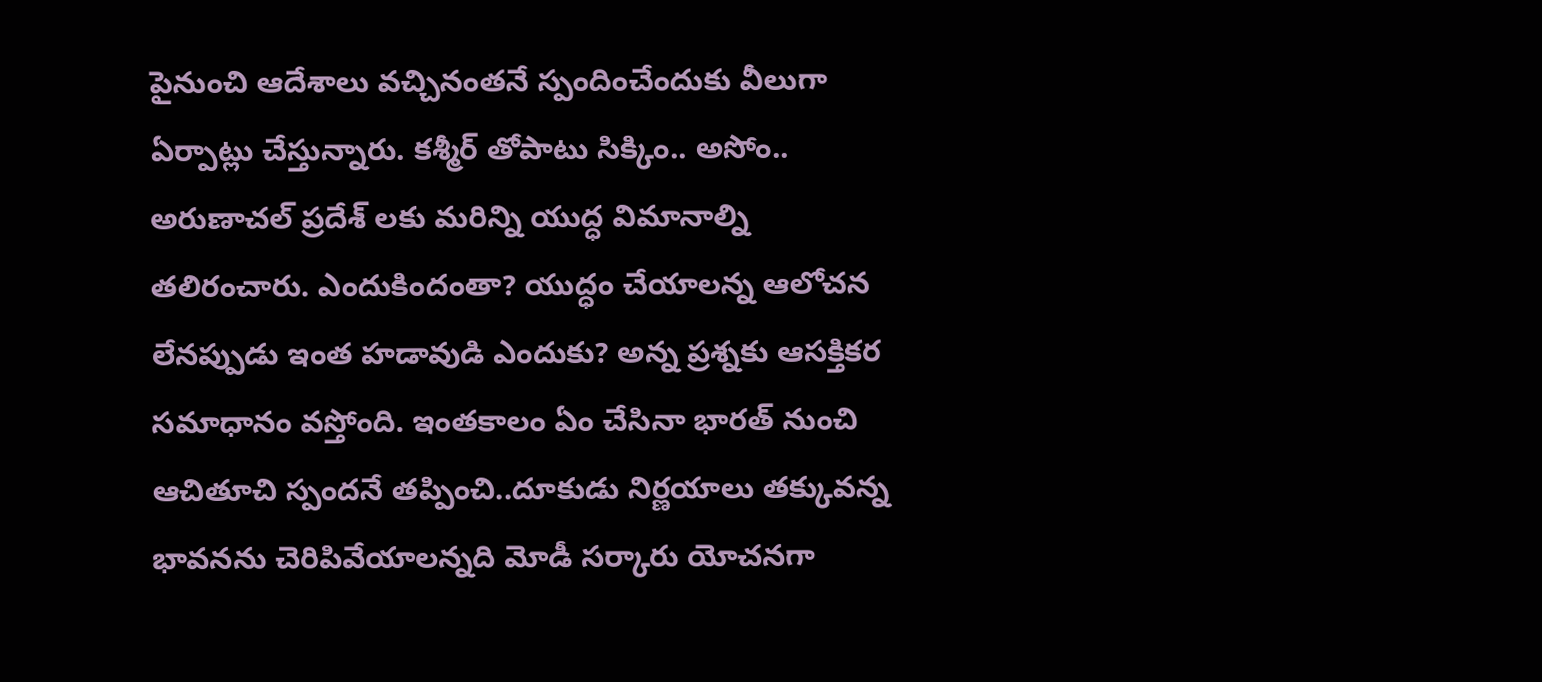పైనుంచి ఆదేశాలు వచ్చినంతనే స్పందించేందుకు వీలుగా ఏర్పాట్లు చేస్తున్నారు. కశ్మీర్ తోపాటు సిక్కిం.. అసోం.. అరుణాచల్ ప్రదేశ్ లకు మరిన్ని యుద్ధ విమానాల్ని తలిరంచారు. ఎందుకిందంతా? యుద్ధం చేయాలన్న ఆలోచన లేనప్పుడు ఇంత హడావుడి ఎందుకు? అన్న ప్రశ్నకు ఆసక్తికర సమాధానం వస్తోంది. ఇంతకాలం ఏం చేసినా భారత్ నుంచి ఆచితూచి స్పందనే తప్పించి..దూకుడు నిర్ణయాలు తక్కువన్న భావనను చెరిపివేయాలన్నది మోడీ సర్కారు యోచనగా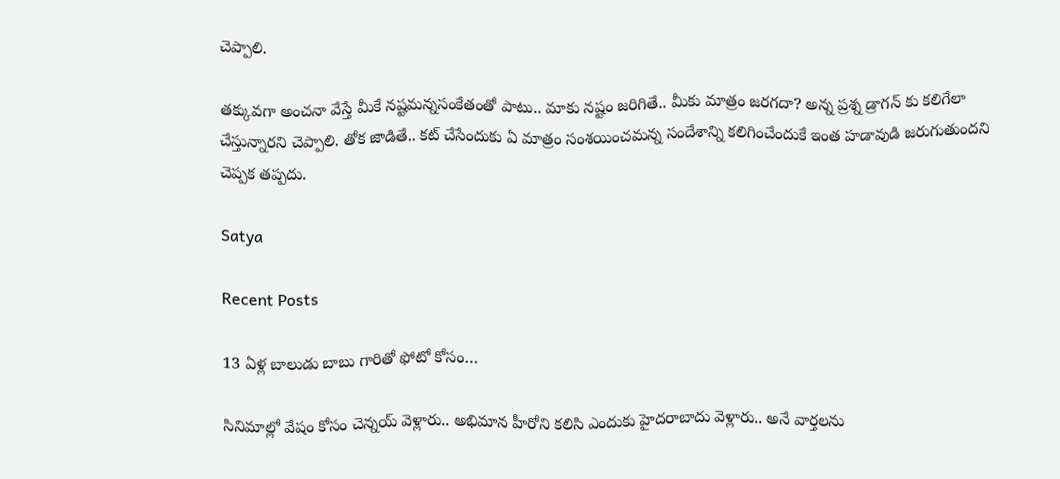చెప్పాలి.

తక్కువగా అంచనా వేస్తే మీకే నష్టమన్నసంకేతంతో పాటు.. మాకు నష్టం జరిగితే.. మీకు మాత్రం జరగదా? అన్న ప్రశ్న డ్రాగన్ కు కలిగేలా చేస్తున్నారని చెప్పాలి. తోక జాడితే.. కట్ చేసేందుకు ఏ మాత్రం సంశయించమన్న సందేశాన్ని కలిగించేందుకే ఇంత హడావుడి జరుగుతుందని చెప్పక తప్పదు.

Satya

Recent Posts

13 ఏళ్ల బాలుడు బాబు గారితో ఫోటో కోసం…

సినిమాల్లో వేషం కోసం చెన్నయ్ వెళ్లారు.. అభిమాన హీరోని కలిసి ఎందుకు హైదరాబాదు వెళ్లారు.. అనే వార్తలను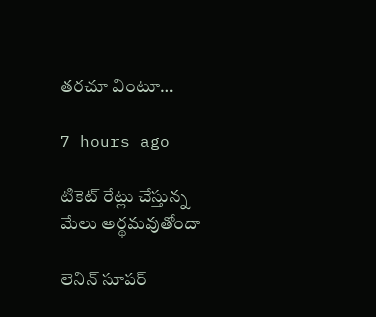తరచూ వింటూ…

7 hours ago

టికెట్ రేట్లు చేస్తున్న మేలు అర్థమవుతోందా

లెనిన్ సూపర్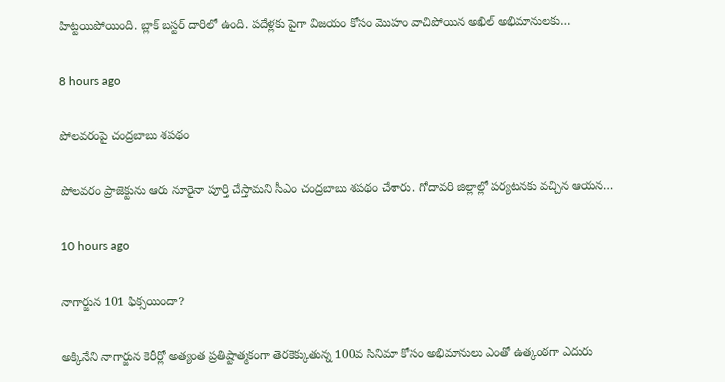హిట్టయిపోయింది. బ్లాక్ బస్టర్ దారిలో ఉంది. పదేళ్లకు పైగా విజయం కోసం మొహం వాచిపోయిన అఖిల్ అభిమానులకు…

8 hours ago

పోల‌వ‌రంపై చంద్ర‌బాబు శ‌ప‌థం

పోల‌వ‌రం ప్రాజెక్టును ఆరు నూరైనా పూర్తి చేస్తామ‌ని సీఎం చంద్ర‌బాబు శ‌ప‌థం చేశారు. గోదావ‌రి జిల్లాల్లో ప‌ర్య‌ట‌న‌కు వ‌చ్చిన ఆయ‌న…

10 hours ago

నాగార్జున 101 ఫిక్సయిందా?

అక్కినేని నాగార్జున కెరీర్లో అత్యంత ప్రతిష్టాత్మకంగా తెరకెక్కుతున్న 100వ సినిమా కోసం అభిమానులు ఎంతో ఉత్కంఠగా ఎదురు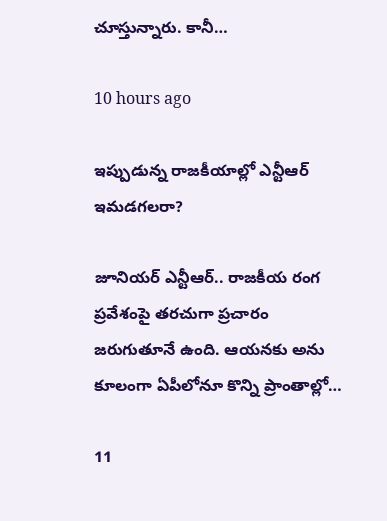చూస్తున్నారు. కానీ…

10 hours ago

ఇప్పుడున్న రాజకీయాల్లో ఎన్టీఆర్‌ ఇమ‌డ‌గ‌ల‌రా?

జూనియ‌ర్ ఎన్టీఆర్‌.. రాజ‌కీయ రంగ ప్ర‌వేశంపై త‌ర‌చుగా ప్ర‌చారం జ‌రుగుతూనే ఉంది. ఆయ‌న‌కు అను కూలంగా ఏపీలోనూ కొన్ని ప్రాంతాల్లో…

11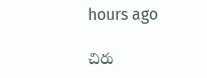hours ago

చిరు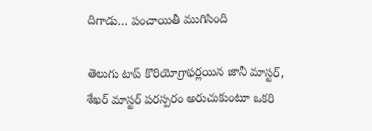దిగాడు… పంచాయితీ ముగిసింది

తెలుగు టాప్ కొరియోగ్రాఫ‌ర్ల‌యిన జానీ మాస్ట‌ర్, శేఖ‌ర్ మాస్ట‌ర్ ప‌ర‌స్ప‌రం అరుచుకుంటూ ఒక‌రి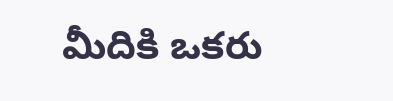మీదికి ఒక‌రు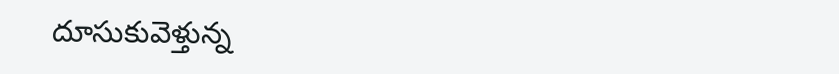దూసుకువెళ్తున్న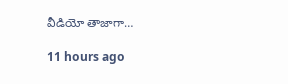వీడియో తాజాగా…

11 hours ago